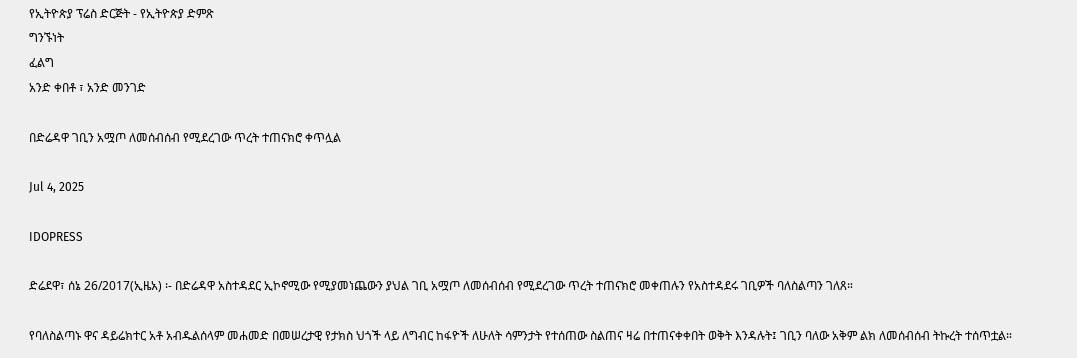የኢትዮጵያ ፕሬስ ድርጅት - የኢትዮጵያ ድምጽ
ግንኙነት
ፈልግ
አንድ ቀበቶ ፣ አንድ መንገድ

በድሬዳዋ ገቢን አሟጦ ለመሰብሰብ የሚደረገው ጥረት ተጠናክሮ ቀጥሏል

Jul 4, 2025

IDOPRESS

ድሬደዋ፣ ሰኔ 26/2017(ኢዜአ) ፡- በድሬዳዋ አስተዳደር ኢኮኖሚው የሚያመነጨውን ያህል ገቢ አሟጦ ለመሰብሰብ የሚደረገው ጥረት ተጠናክሮ መቀጠሉን የአስተዳደሩ ገቢዎች ባለስልጣን ገለጸ።

የባለስልጣኑ ዋና ዳይሬክተር አቶ አብዱልሰላም መሐመድ በመሠረታዊ የታክስ ህጎች ላይ ለግብር ከፋዮች ለሁለት ሳምንታት የተሰጠው ስልጠና ዛሬ በተጠናቀቀበት ወቅት እንዳሉት፤ ገቢን ባለው አቅም ልክ ለመሰብሰብ ትኩረት ተሰጥቷል።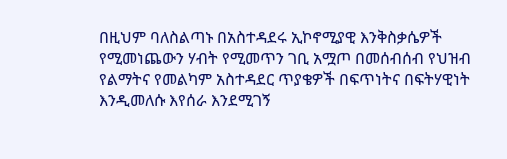በዚህም ባለስልጣኑ በአስተዳደሩ ኢኮኖሚያዊ እንቅስቃሴዎች የሚመነጨውን ሃብት የሚመጥን ገቢ አሟጦ በመሰብሰብ የህዝብ የልማትና የመልካም አስተዳደር ጥያቄዎች በፍጥነትና በፍትሃዊነት እንዲመለሱ እየሰራ እንደሚገኝ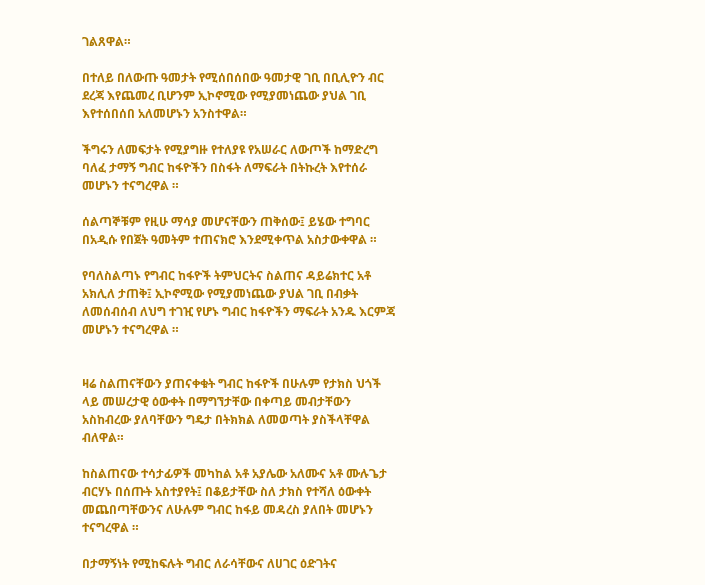ገልጸዋል።

በተለይ በለውጡ ዓመታት የሚሰበሰበው ዓመታዊ ገቢ በቢሊዮን ብር ደረጃ እየጨመረ ቢሆንም ኢኮኖሚው የሚያመነጨው ያህል ገቢ እየተሰበሰበ አለመሆኑን አንስተዋል።

ችግሩን ለመፍታት የሚያግዙ የተለያዩ የአሠራር ለውጦች ከማድረግ ባለፈ ታማኝ ግብር ከፋዮችን በስፋት ለማፍራት በትኩረት እየተሰራ መሆኑን ተናግረዋል ።

ሰልጣኞቹም የዚሁ ማሳያ መሆናቸውን ጠቅሰው፤ ይሄው ተግባር በአዲሱ የበጀት ዓመትም ተጠናክሮ እንደሚቀጥል አስታውቀዋል ።

የባለስልጣኑ የግብር ከፋዮች ትምህርትና ስልጠና ዳይሬክተር አቶ አክሊለ ታጠቅ፤ ኢኮኖሚው የሚያመነጨው ያህል ገቢ በብቃት ለመሰብሰብ ለህግ ተገዢ የሆኑ ግብር ከፋዮችን ማፍራት አንዱ እርምጃ መሆኑን ተናግረዋል ።


ዛሬ ስልጠናቸውን ያጠናቀቁት ግብር ከፋዮች በሁሉም የታክስ ህጎች ላይ መሠረታዊ ዕውቀት በማግኘታቸው በቀጣይ መብታቸውን አስከብረው ያለባቸውን ግዴታ በትክክል ለመወጣት ያስችላቸዋል ብለዋል።

ከስልጠናው ተሳታፊዎች መካከል አቶ አያሌው አለሙና አቶ ሙሉጌታ ብርሃኑ በሰጡት አስተያየት፤ በቆይታቸው ስለ ታክስ የተሻለ ዕውቀት መጨበጣቸውንና ለሁሉም ግብር ከፋይ መዳረስ ያለበት መሆኑን ተናግረዋል ።

በታማኝነት የሚከፍሉት ግብር ለራሳቸውና ለሀገር ዕድገትና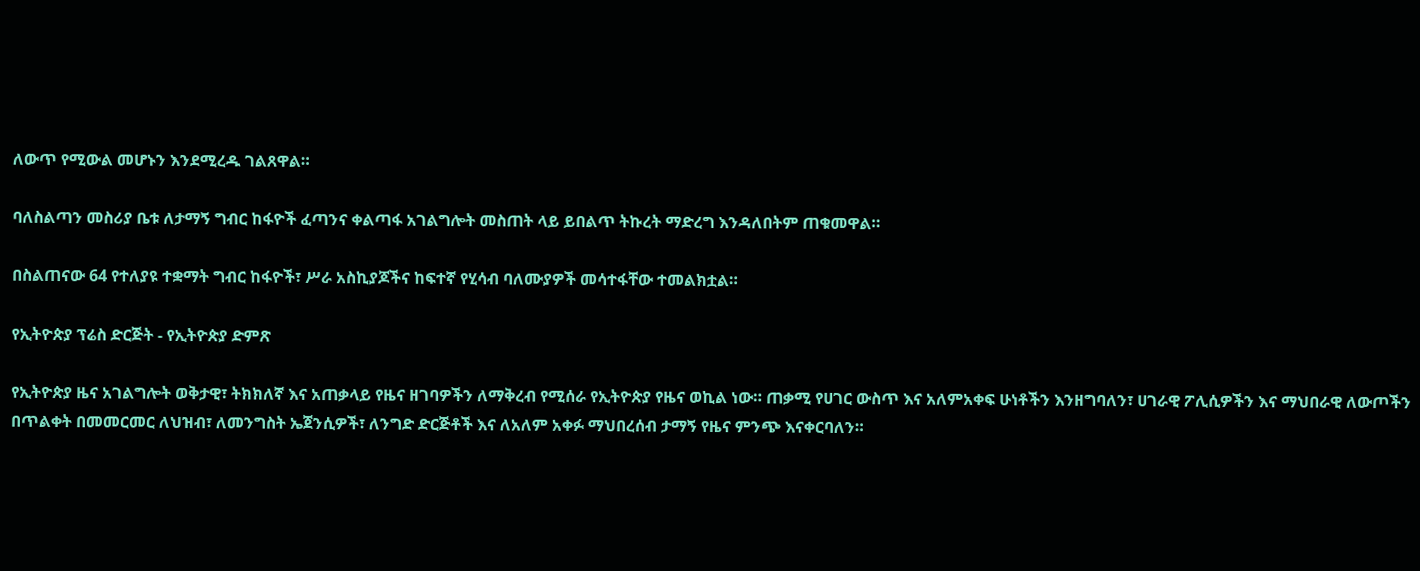ለውጥ የሚውል መሆኑን እንደሚረዱ ገልጸዋል።

ባለስልጣን መስሪያ ቤቱ ለታማኝ ግብር ከፋዮች ፈጣንና ቀልጣፋ አገልግሎት መስጠት ላይ ይበልጥ ትኩረት ማድረግ እንዳለበትም ጠቁመዋል።

በስልጠናው 64 የተለያዩ ተቋማት ግብር ከፋዮች፣ ሥራ አስኪያጆችና ከፍተኛ የሂሳብ ባለሙያዎች መሳተፋቸው ተመልክቷል።

የኢትዮጵያ ፕሬስ ድርጅት - የኢትዮጵያ ድምጽ

የኢትዮጵያ ዜና አገልግሎት ወቅታዊ፣ ትክክለኛ እና አጠቃላይ የዜና ዘገባዎችን ለማቅረብ የሚሰራ የኢትዮጵያ የዜና ወኪል ነው። ጠቃሚ የሀገር ውስጥ እና አለምአቀፍ ሁነቶችን እንዘግባለን፣ ሀገራዊ ፖሊሲዎችን እና ማህበራዊ ለውጦችን በጥልቀት በመመርመር ለህዝብ፣ ለመንግስት ኤጀንሲዎች፣ ለንግድ ድርጅቶች እና ለአለም አቀፉ ማህበረሰብ ታማኝ የዜና ምንጭ እናቀርባለን።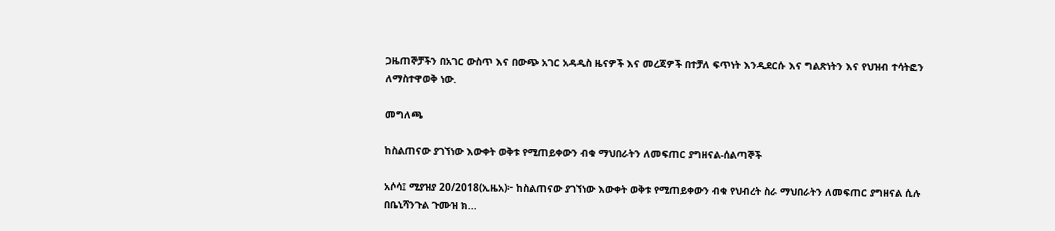ጋዜጠኞቻችን በአገር ውስጥ እና በውጭ አገር አዳዲስ ዜናዎች እና መረጃዎች በተቻለ ፍጥነት እንዲደርሱ እና ግልጽነትን እና የህዝብ ተሳትፎን ለማስተዋወቅ ነው.

መግለጫ

ከስልጠናው ያገኘነው እውቀት ወቅቱ የሚጠይቀውን ብቁ ማህበራትን ለመፍጠር ያግዘናል-ሰልጣኞች

አሶሳ፤ ሚያዝያ 20/2018(ኢዜአ)፦ ከስልጠናው ያገኘነው እውቀት ወቅቱ የሚጠይቀውን ብቁ የህብረት ስራ ማህበራትን ለመፍጠር ያግዘናል ሲሉ በቤኒሻንጉል ጉሙዝ ክ...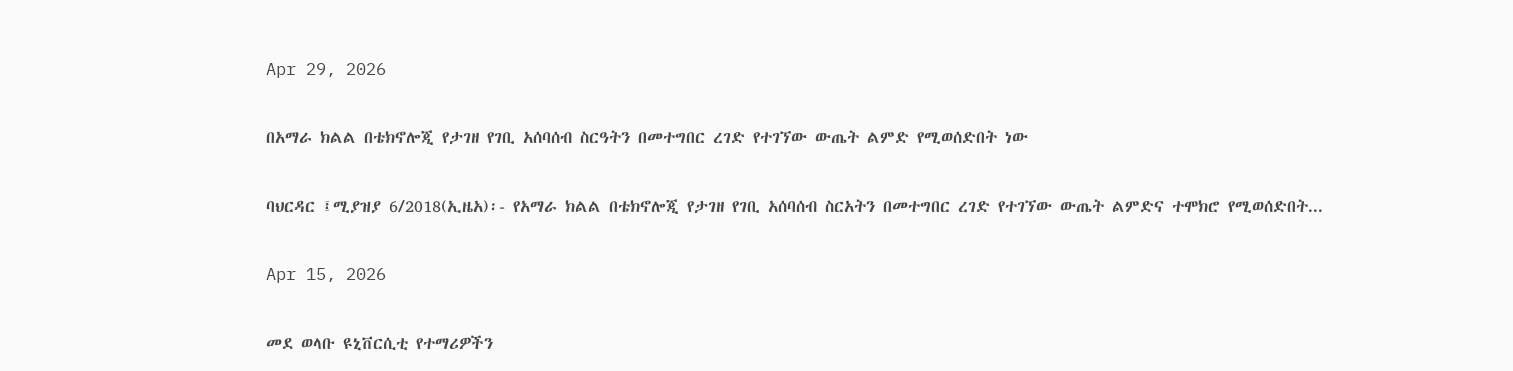Apr 29, 2026

በአማራ ክልል በቴክኖሎጂ የታገዘ የገቢ አሰባሰብ ስርዓትን በመተግበር ረገድ የተገኘው ውጤት ልምድ የሚወሰድበት ነው

ባህርዳር ፤ሚያዝያ 6/2018(ኢዜአ)፡- የአማራ ክልል በቴክኖሎጂ የታገዘ የገቢ አሰባሰብ ስርአትን በመተግበር ረገድ የተገኘው ውጤት ልምድና ተሞክሮ የሚወሰድበት...

Apr 15, 2026

መደ ወላቡ ዩኒቨርሲቲ የተማሪዎችን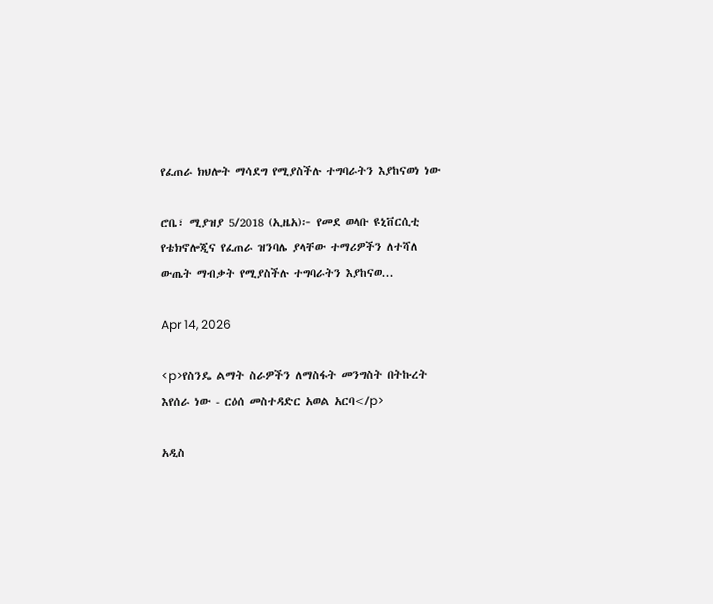የፈጠራ ክህሎት ማሳደግ የሚያስችሉ ተግባራትን እያከናወነ ነው

ሮቤ፣ ሚያዝያ 5/2018 (ኢዜአ)፦ የመደ ወላቡ ዩኒቨርሲቲ የቴክኖሎጂና የፈጠራ ዝንባሌ ያላቸው ተማሪዎችን ለተሻለ ውጤት ማብቃት የሚያስችሉ ተግባራትን እያከናወ...

Apr 14, 2026

<p>የስንዴ ልማት ስራዎችን ለማስፋት መንግስት በትኩረት እየሰራ ነው - ርዕሰ መስተዳድር አወል አርባ</p>

አዲስ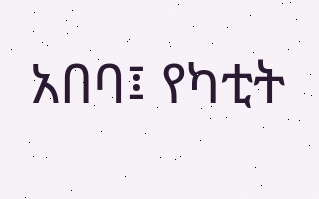አበባ፤ የካቲት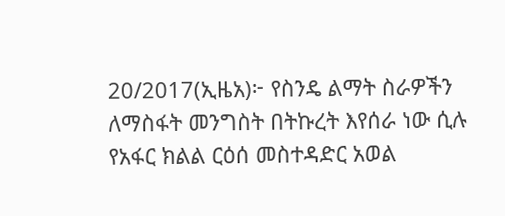20/2017(ኢዜአ)፦ የስንዴ ልማት ስራዎችን ለማስፋት መንግስት በትኩረት እየሰራ ነው ሲሉ የአፋር ክልል ርዕሰ መስተዳድር አወል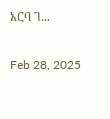አርባ ገ...

Feb 28, 2025